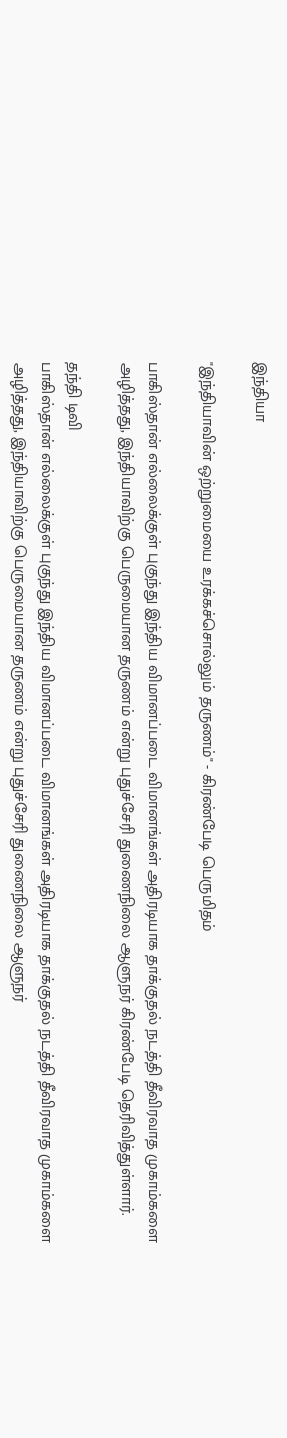இந்தியா

"இந்தியாவின் ஒற்றுமையை உரக்கச்சொல்லும் தருணம்" - கிரண்பேடி பெருமிதம்

பாகிஸ்தான் எல்லைக்குள் புகுந்து இந்திய விமானப்படை விமானங்கள் அதிரடியாக தாக்குதல் நடத்தி தீவிரவாத முகாம்களை அழித்தது, இந்தியாவிற்கு பெருமையான தருணம் என்று புதுச்சேரி துணைநிலை ஆளுநர் கிரண்பேடி தெரிவித்துள்ளார்.

தந்தி டிவி
பாகிஸ்தான் எல்லைக்குள் புகுந்து இந்திய விமானப்படை விமானங்கள் அதிரடியாக தாக்குதல் நடத்தி தீவிரவாத முகாம்களை அழித்தது, இந்தியாவிற்கு பெருமையான தருணம் என்று புதுச்சேரி துணைநிலை ஆளுநர்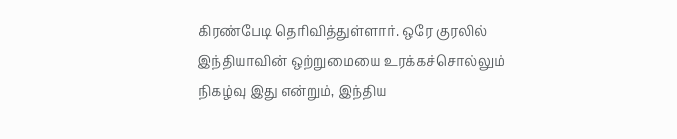கிரண்பேடி தெரிவித்துள்ளார். ஒரே குரலில் இந்தியாவின் ஒற்றுமையை உரக்கச்சொல்லும் நிகழ்வு இது என்றும், இந்திய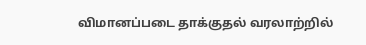விமானப்படை தாக்குதல் வரலாற்றில்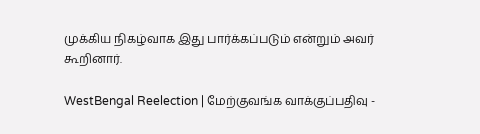முக்கிய நிகழ்வாக இது பார்க்கப்படும் என்றும் அவர் கூறினார்.

WestBengal Reelection | மேற்குவங்க வாக்குப்பதிவு -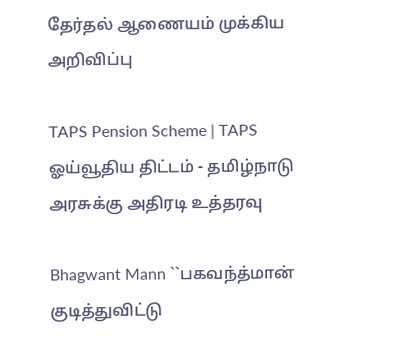தேர்தல் ஆணையம் முக்கிய அறிவிப்பு

TAPS Pension Scheme | TAPS ஓய்வூதிய திட்டம் - தமிழ்நாடு அரசுக்கு அதிரடி உத்தரவு

Bhagwant Mann ``பகவந்த்மான் குடித்துவிட்டு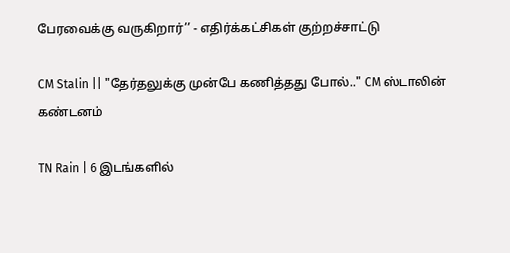பேரவைக்கு வருகிறார்’’ - எதிர்க்கட்சிகள் குற்றச்சாட்டு

CM Stalin || "தேர்தலுக்கு முன்பே கணித்தது போல்.." CM ஸ்டாலின் கண்டனம்

TN Rain | 6 இடங்களில்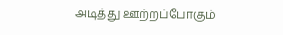அடித்து ஊற்றப்போகும்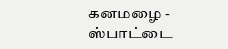கனமழை - ஸ்பாட்டை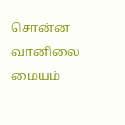சொன்ன வானிலை மையம்